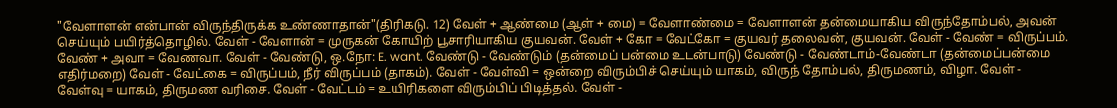"வேளாளன் என்பான் விருந்திருக்க உண்ணாதான்"(திரிகடு. 12) வேள் + ஆண்மை (ஆள் + மை) = வேளாண்மை = வேளாளன் தன்மையாகிய விருந்தோம்பல், அவன் செய்யும் பயிர்த்தொழில். வேள் - வேளான் = முருகன் கோயிற் பூசாரியாகிய குயவன். வேள் + கோ = வேட்கோ = குயவர் தலைவன், குயவன். வேள் - வேண் = விருப்பம். வேண் + அவா = வேணவா. வேள் - வேண்டு, ஒ.நோ: E. want. வேண்டு - வேண்டும் (தன்மைப் பன்மை உடன்பாடு) வேண்டு - வேண்டாம்-வேண்டா (தன்மைப்பன்மை எதிர்மறை) வேள் - வேட்கை = விருப்பம், நீர் விருப்பம் (தாகம்). வேள் - வேள்வி = ஒன்றை விரும்பிச் செய்யும் யாகம், விருந் தோம்பல், திருமணம், விழா. வேள் - வேள்வு = யாகம், திருமண வரிசை. வேள் - வேட்டம் = உயிரிகளை விரும்பிப் பிடித்தல். வேள் -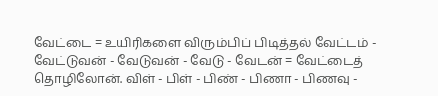வேட்டை = உயிரிகளை விரும்பிப் பிடித்தல் வேட்டம் - வேட்டுவன் - வேடுவன் - வேடு - வேடன் = வேட்டைத் தொழிலோன். விள் - பிள் - பிண் - பிணா - பிணவு -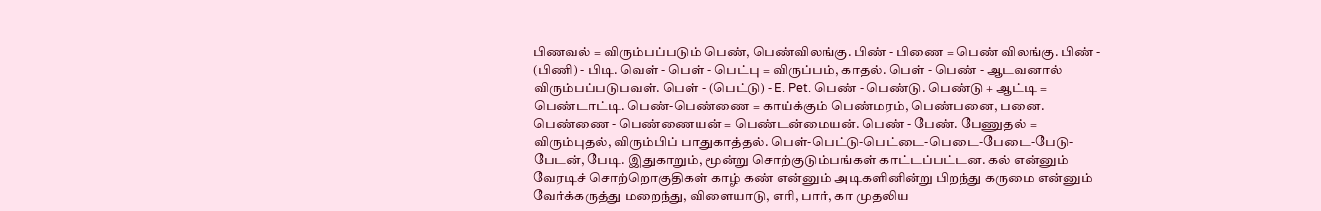பிணவல் = விரும்பப்படும் பெண், பெண்விலங்கு. பிண் - பிணை = பெண் விலங்கு. பிண் - (பிணி) - பிடி. வெள் - பெள் - பெட்பு = விருப்பம், காதல். பெள் - பெண் - ஆடவனால் விரும்பப்படுபவள். பெள் - (பெட்டு) - E. Pet. பெண் - பெண்டு. பெண்டு + ஆட்டி = பெண்டாட்டி. பெண்-பெண்ணை = காய்க்கும் பெண்மரம், பெண்பனை, பனை. பெண்ணை - பெண்ணையன் = பெண்டன்மையன். பெண் - பேண். பேணுதல் = விரும்புதல், விரும்பிப் பாதுகாத்தல். பெள்-பெட்டு-பெட்டை-பெடை-பேடை-பேடு-பேடன், பேடி. இதுகாறும், மூன்று சொற்குடும்பங்கள் காட்டப்பட்டன. கல் என்னும் வேரடிச் சொற்றொகுதிகள் காழ் கண் என்னும் அடிகளினின்று பிறந்து கருமை என்னும் வேர்க்கருத்து மறைந்து, விளையாடு, எரி, பார், கா முதலிய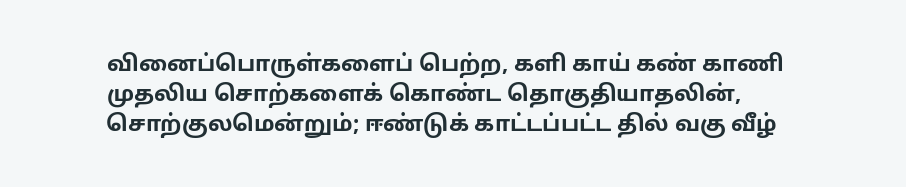வினைப்பொருள்களைப் பெற்ற, களி காய் கண் காணி முதலிய சொற்களைக் கொண்ட தொகுதியாதலின், சொற்குலமென்றும்; ஈண்டுக் காட்டப்பட்ட தில் வகு வீழ்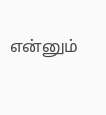என்னும்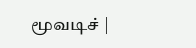மூவடிச் |